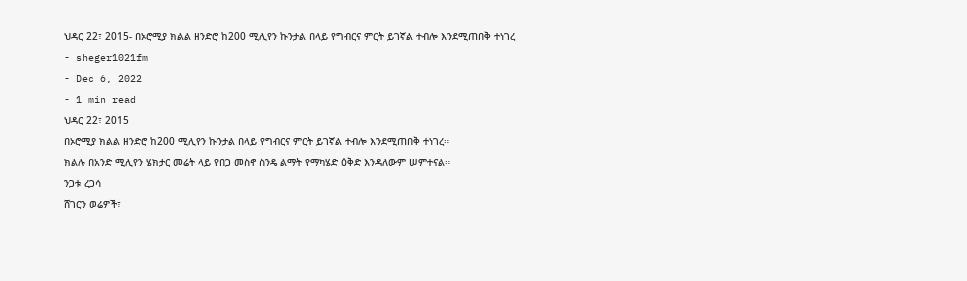ህዳር 22፣ 2015- በኦሮሚያ ክልል ዘንድሮ ከ200 ሚሊየን ኩንታል በላይ የግብርና ምርት ይገኛል ተብሎ እንደሚጠበቅ ተነገረ
- sheger1021fm
- Dec 6, 2022
- 1 min read
ህዳር 22፣ 2015
በኦሮሚያ ክልል ዘንድሮ ከ200 ሚሊየን ኩንታል በላይ የግብርና ምርት ይገኛል ተብሎ እንደሚጠበቅ ተነገረ።
ክልሉ በአንድ ሚሊየን ሄክታር መሬት ላይ የበጋ መስኖ ስንዴ ልማት የማካሄድ ዕቅድ እንዳለውም ሠምተናል።
ንጋቱ ረጋሳ
ሸገርን ወሬዎች፣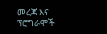መረጃ እና ፕሮግራሞች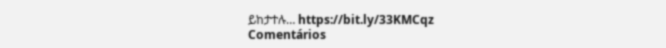ይከታተሉ… https://bit.ly/33KMCqz
Comentários